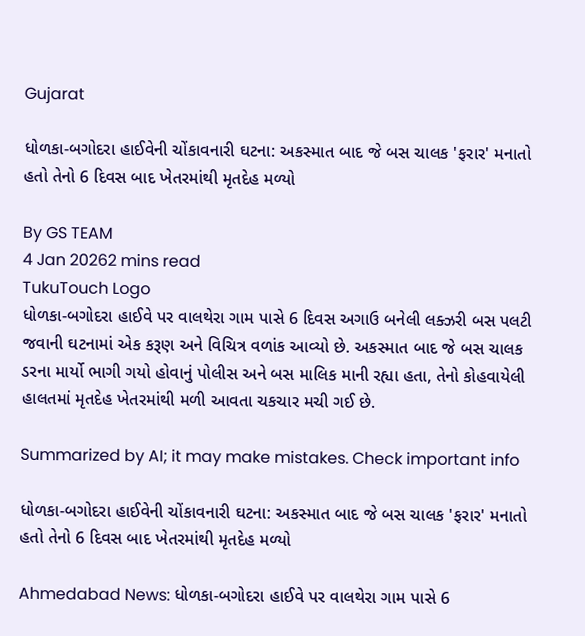Gujarat

ધોળકા-બગોદરા હાઈવેની ચોંકાવનારી ઘટના: અકસ્માત બાદ જે બસ ચાલક 'ફરાર' મનાતો હતો તેનો 6 દિવસ બાદ ખેતરમાંથી મૃતદેહ મળ્યો

By GS TEAM
4 Jan 20262 mins read
TukuTouch Logo
ધોળકા-બગોદરા હાઈવે પર વાલથેરા ગામ પાસે 6 દિવસ અગાઉ બનેલી લક્ઝરી બસ પલટી જવાની ઘટનામાં એક કરૂણ અને વિચિત્ર વળાંક આવ્યો છે. અકસ્માત બાદ જે બસ ચાલક ડરના માર્યો ભાગી ગયો હોવાનું પોલીસ અને બસ માલિક માની રહ્યા હતા, તેનો કોહવાયેલી હાલતમાં મૃતદેહ ખેતરમાંથી મળી આવતા ચકચાર મચી ગઈ છે.

Summarized by AI; it may make mistakes. Check important info

ધોળકા-બગોદરા હાઈવેની ચોંકાવનારી ઘટના: અકસ્માત બાદ જે બસ ચાલક 'ફરાર' મનાતો હતો તેનો 6 દિવસ બાદ ખેતરમાંથી મૃતદેહ મળ્યો

Ahmedabad News: ધોળકા-બગોદરા હાઈવે પર વાલથેરા ગામ પાસે 6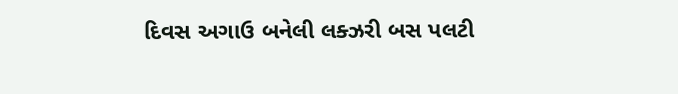દિવસ અગાઉ બનેલી લક્ઝરી બસ પલટી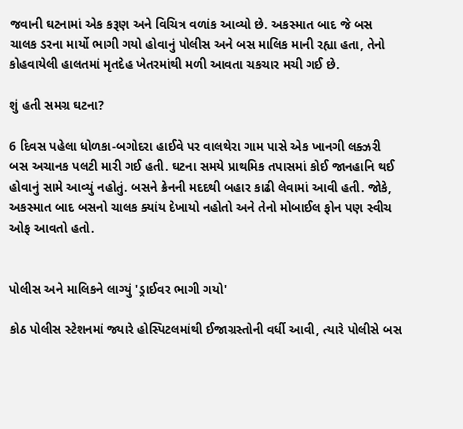જવાની ઘટનામાં એક કરૂણ અને વિચિત્ર વળાંક આવ્યો છે. અકસ્માત બાદ જે બસ ચાલક ડરના માર્યો ભાગી ગયો હોવાનું પોલીસ અને બસ માલિક માની રહ્યા હતા, તેનો કોહવાયેલી હાલતમાં મૃતદેહ ખેતરમાંથી મળી આવતા ચકચાર મચી ગઈ છે.

શું હતી સમગ્ર ઘટના?

6 દિવસ પહેલા ધોળકા-બગોદરા હાઈવે પર વાલથેરા ગામ પાસે એક ખાનગી લક્ઝરી બસ અચાનક પલટી મારી ગઈ હતી. ઘટના સમયે પ્રાથમિક તપાસમાં કોઈ જાનહાનિ થઈ હોવાનું સામે આવ્યું નહોતું. બસને ક્રેનની મદદથી બહાર કાઢી લેવામાં આવી હતી. જોકે, અકસ્માત બાદ બસનો ચાલક ક્યાંય દેખાયો નહોતો અને તેનો મોબાઈલ ફોન પણ સ્વીચ ઓફ આવતો હતો.


પોલીસ અને માલિકને લાગ્યું 'ડ્રાઈવર ભાગી ગયો'

કોઠ પોલીસ સ્ટેશનમાં જ્યારે હોસ્પિટલમાંથી ઈજાગ્રસ્તોની વર્ધી આવી, ત્યારે પોલીસે બસ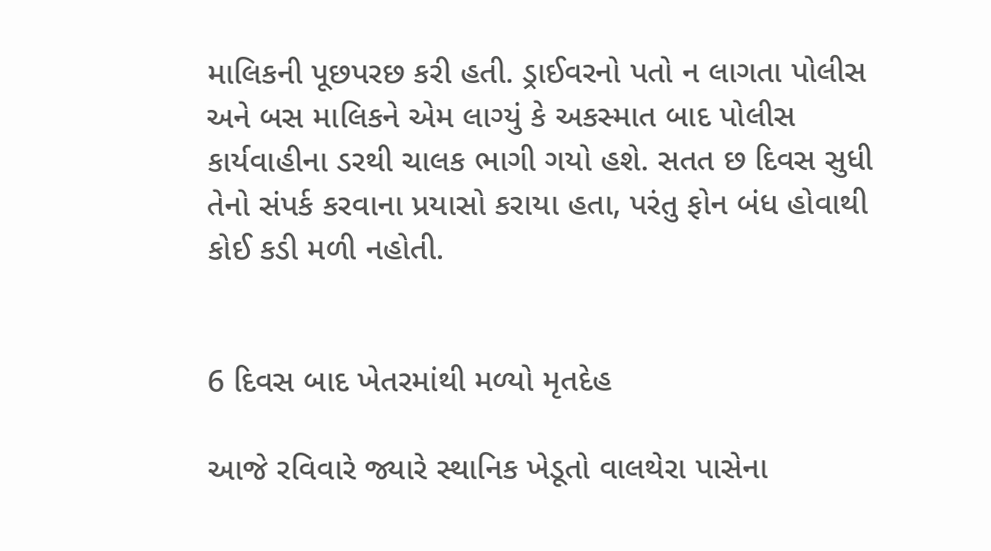માલિકની પૂછપરછ કરી હતી. ડ્રાઈવરનો પતો ન લાગતા પોલીસ અને બસ માલિકને એમ લાગ્યું કે અકસ્માત બાદ પોલીસ કાર્યવાહીના ડરથી ચાલક ભાગી ગયો હશે. સતત છ દિવસ સુધી તેનો સંપર્ક કરવાના પ્રયાસો કરાયા હતા, પરંતુ ફોન બંધ હોવાથી કોઈ કડી મળી નહોતી.


6 દિવસ બાદ ખેતરમાંથી મળ્યો મૃતદેહ

આજે રવિવારે જ્યારે સ્થાનિક ખેડૂતો વાલથેરા પાસેના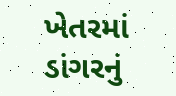ખેતરમાં ડાંગરનું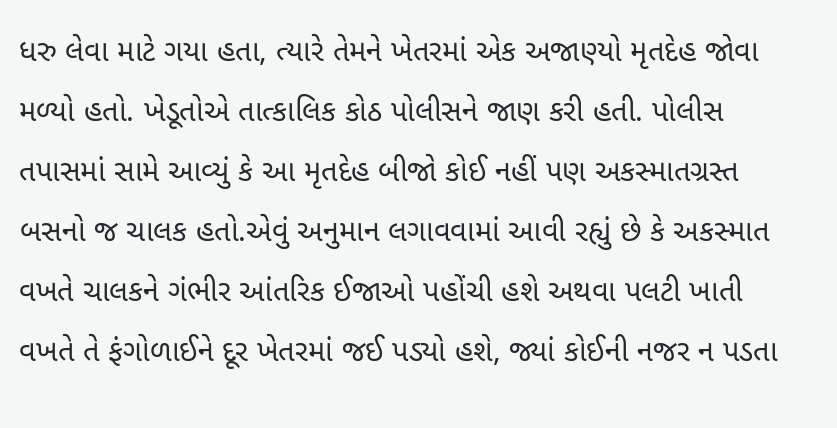ધરુ લેવા માટે ગયા હતા, ત્યારે તેમને ખેતરમાં એક અજાણ્યો મૃતદેહ જોવા મળ્યો હતો. ખેડૂતોએ તાત્કાલિક કોઠ પોલીસને જાણ કરી હતી. પોલીસ તપાસમાં સામે આવ્યું કે આ મૃતદેહ બીજો કોઈ નહીં પણ અકસ્માતગ્રસ્ત બસનો જ ચાલક હતો.એવું અનુમાન લગાવવામાં આવી રહ્યું છે કે અકસ્માત વખતે ચાલકને ગંભીર આંતરિક ઈજાઓ પહોંચી હશે અથવા પલટી ખાતી વખતે તે ફંગોળાઈને દૂર ખેતરમાં જઈ પડ્યો હશે, જ્યાં કોઈની નજર ન પડતા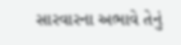સારવારના અભાવે તેનું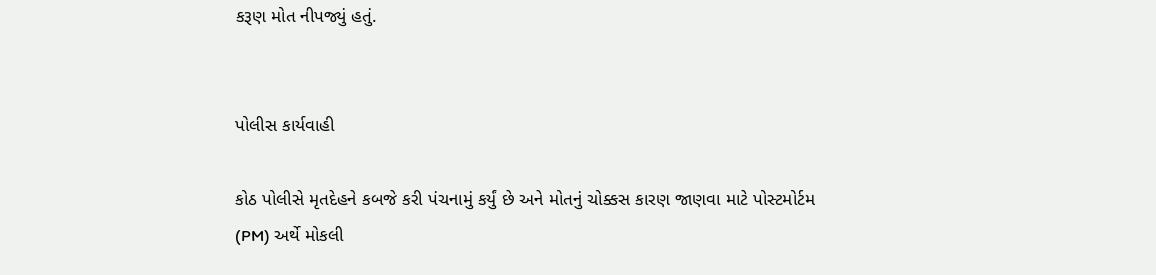કરૂણ મોત નીપજ્યું હતું.


પોલીસ કાર્યવાહી

કોઠ પોલીસે મૃતદેહને કબજે કરી પંચનામું કર્યું છે અને મોતનું ચોક્કસ કારણ જાણવા માટે પોસ્ટમોર્ટમ (PM) અર્થે મોકલી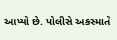આપ્યો છે. પોલીસે અકસ્માતે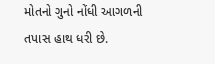મોતનો ગુનો નોંધી આગળની તપાસ હાથ ધરી છે.